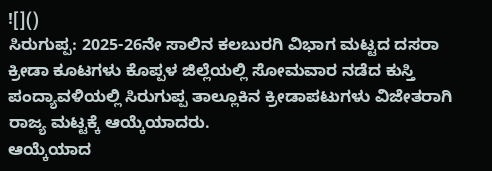![]()
ಸಿರುಗುಪ್ಪ: 2025-26ನೇ ಸಾಲಿನ ಕಲಬುರಗಿ ವಿಭಾಗ ಮಟ್ಟದ ದಸರಾ ಕ್ರೀಡಾ ಕೂಟಗಳು ಕೊಪ್ಪಳ ಜಿಲ್ಲೆಯಲ್ಲಿ ಸೋಮವಾರ ನಡೆದ ಕುಸ್ತಿ ಪಂದ್ಯಾವಳಿಯಲ್ಲಿ ಸಿರುಗುಪ್ಪ ತಾಲ್ಲೂಕಿನ ಕ್ರೀಡಾಪಟುಗಳು ವಿಜೇತರಾಗಿ ರಾಜ್ಯ ಮಟ್ಟಕ್ಕೆ ಆಯ್ಕೆಯಾದರು.
ಆಯ್ಕೆಯಾದ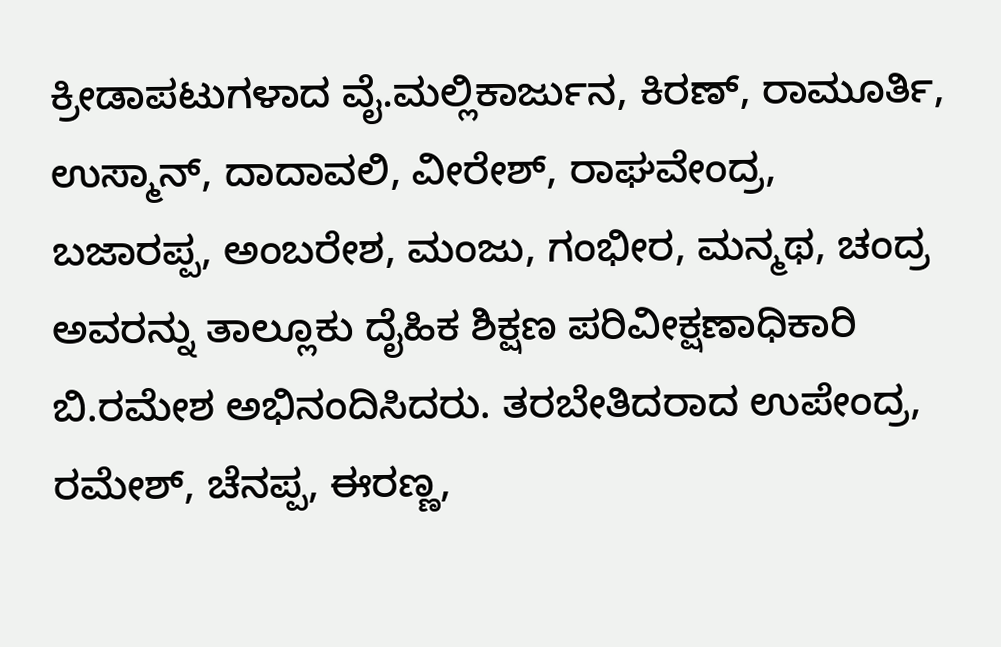ಕ್ರೀಡಾಪಟುಗಳಾದ ವೈ.ಮಲ್ಲಿಕಾರ್ಜುನ, ಕಿರಣ್, ರಾಮೂರ್ತಿ, ಉಸ್ಮಾನ್, ದಾದಾವಲಿ, ವೀರೇಶ್, ರಾಘವೇಂದ್ರ, ಬಜಾರಪ್ಪ, ಅಂಬರೇಶ, ಮಂಜು, ಗಂಭೀರ, ಮನ್ಮಥ, ಚಂದ್ರ ಅವರನ್ನು ತಾಲ್ಲೂಕು ದೈಹಿಕ ಶಿಕ್ಷಣ ಪರಿವೀಕ್ಷಣಾಧಿಕಾರಿ ಬಿ.ರಮೇಶ ಅಭಿನಂದಿಸಿದರು. ತರಬೇತಿದರಾದ ಉಪೇಂದ್ರ, ರಮೇಶ್, ಚೆನಪ್ಪ, ಈರಣ್ಣ,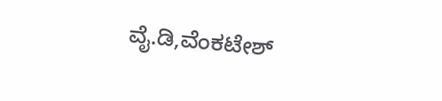ವೈ.ಡಿ,ವೆಂಕಟೇಶ್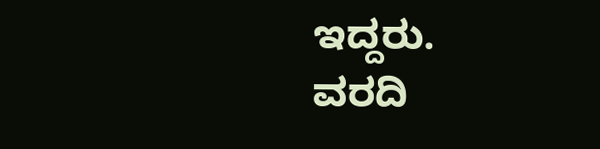ಇದ್ದರು.
ವರದಿ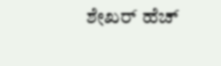ಶೇಖರ್ ಹೆಚ್